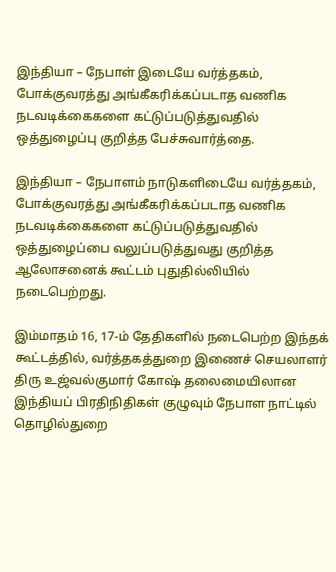இந்தியா – நேபாள் இடையே வர்த்தகம், போக்குவரத்து அங்கீகரிக்கப்படாத வணிக நடவடிக்கைகளை கட்டுப்படுத்துவதில் ஒத்துழைப்பு குறித்த பேச்சுவார்த்தை.

இந்தியா – நேபாளம் நாடுகளிடையே வர்த்தகம், போக்குவரத்து அங்கீகரிக்கப்படாத வணிக நடவடிக்கைகளை கட்டுப்படுத்துவதில் ஒத்துழைப்பை வலுப்படுத்துவது குறித்த ஆலோசனைக் கூட்டம் புதுதில்லியில் நடைபெற்றது.

இம்மாதம் 16, 17-ம் தேதிகளில் நடைபெற்ற இந்தக் கூட்டத்தில், வர்த்தகத்துறை இணைச் செயலாளர் திரு உஜ்வல்குமார் கோஷ் தலைமையிலான இந்தியப் பிரதிநிதிகள் குழுவும் நேபாள நாட்டில் தொழில்துறை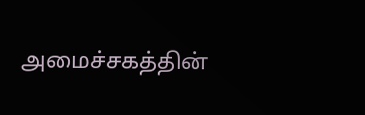அமைச்சகத்தின்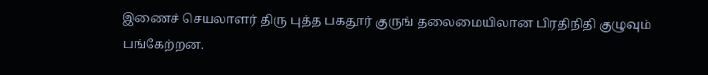இணைச் செயலாளர் திரு புத்த பகதூர் குருங் தலைமையிலான பிரதிநிதி குழுவும் பங்கேற்றன.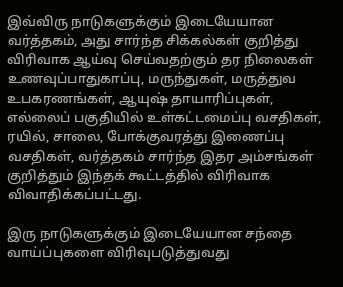இவ்விரு நாடுகளுக்கும் இடையேயான வர்த்தகம், அது சார்ந்த சிக்கல்கள் குறித்து விரிவாக ஆய்வு செய்வதற்கும் தர நிலைகள் உணவுப்பாதுகாப்பு, மருந்துகள், மருத்துவ உபகரணங்கள், ஆயுஷ் தாயாரிப்புகள், எல்லைப் பகுதியில் உள்கட்டமைப்பு வசதிகள், ரயில், சாலை, போக்குவரத்து இணைப்பு வசதிகள், வர்த்தகம் சார்ந்த இதர அம்சங்கள் குறித்தும் இந்தக் கூட்டத்தில் விரிவாக விவாதிக்கப்பட்டது.

இரு நாடுகளுக்கும் இடையேயான சந்தை வாய்ப்புகளை விரிவுபடுத்துவது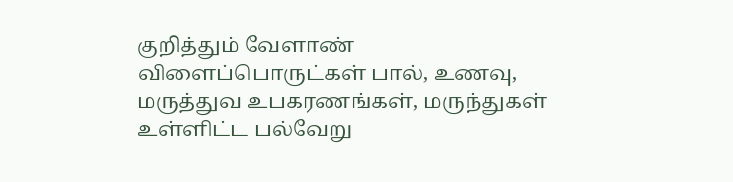குறித்தும் வேளாண் விளைப்பொருட்கள் பால், உணவு, மருத்துவ உபகரணங்கள், மருந்துகள் உள்ளிட்ட பல்வேறு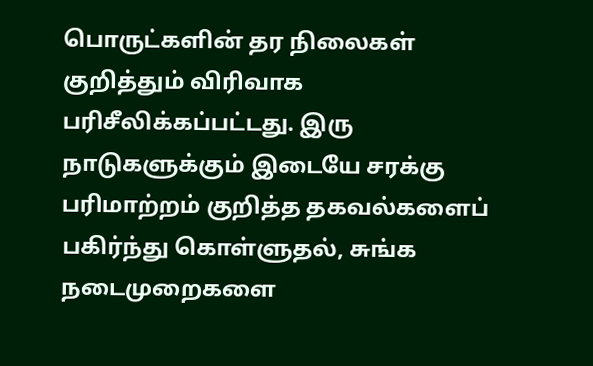பொருட்களின் தர நிலைகள் குறித்தும் விரிவாக பரிசீலிக்கப்பட்டது. இரு நாடுகளுக்கும் இடையே சரக்கு பரிமாற்றம் குறித்த தகவல்களைப் பகிர்ந்து கொள்ளுதல், சுங்க நடைமுறைகளை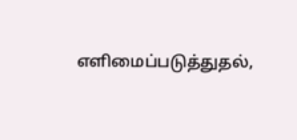எளிமைப்படுத்துதல்,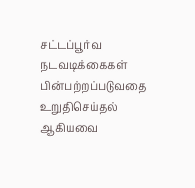சட்டப்பூர்வ நடவடிக்கைகள் பின்பற்றப்படுவதை உறுதிசெய்தல் ஆகியவை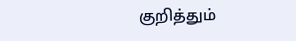குறித்தும்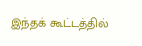இந்தக் கூட்டத்தில்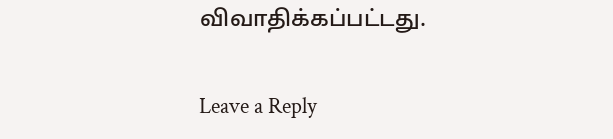விவாதிக்கப்பட்டது.

Leave a Reply